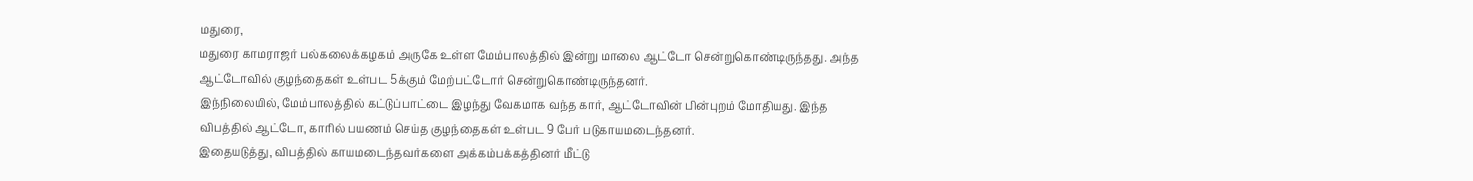மதுரை,
மதுரை காமராஜர் பல்கலைக்கழகம் அருகே உள்ள மேம்பாலத்தில் இன்று மாலை ஆட்டோ சென்றுகொண்டிருந்தது. அந்த ஆட்டோவில் குழந்தைகள் உள்பட 5க்கும் மேற்பட்டோர் சென்றுகொண்டிருந்தனர்.
இந்நிலையில், மேம்பாலத்தில் கட்டுப்பாட்டை இழந்து வேகமாக வந்த கார், ஆட்டோவின் பின்புறம் மோதியது. இந்த விபத்தில் ஆட்டோ, காரில் பயணம் செய்த குழந்தைகள் உள்பட 9 பேர் படுகாயமடைந்தனர்.
இதையடுத்து, விபத்தில் காயமடைந்தவர்களை அக்கம்பக்கத்தினர் மீட்டு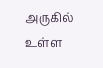அருகில் உள்ள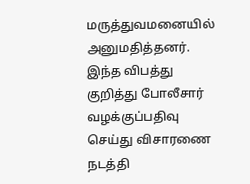மருத்துவமனையில் அனுமதித்தனர். இந்த விபத்து குறித்து போலீசார் வழக்குப்பதிவு செய்து விசாரணை நடத்தி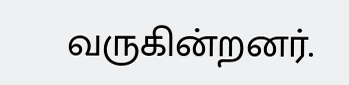வருகின்றனர்.